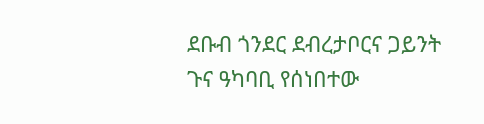ደቡብ ጎንደር ደብረታቦርና ጋይንት ጉና ዓካባቢ የሰነበተው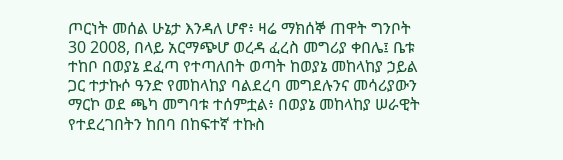ጦርነት መሰል ሁኔታ እንዳለ ሆኖ፥ ዛሬ ማክሰኞ ጠዋት ግንቦት 30 2008, በላይ አርማጭሆ ወረዳ ፈረስ መግሪያ ቀበሌ፤ ቤቱ ተከቦ በወያኔ ደፈጣ የተጣለበት ወጣት ከወያኔ መከላከያ ኃይል ጋር ተታኩሶ ዓንድ የመከላከያ ባልደረባ መግደሉንና መሳሪያውን ማርኮ ወደ ጫካ መግባቱ ተሰምቷል፥ በወያኔ መከላከያ ሠራዊት የተደረገበትን ከበባ በከፍተኛ ተኩስ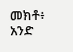መክቶ፥ አንድ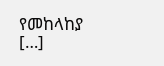የመከላከያ […]